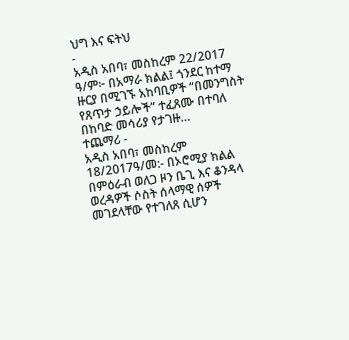ህግ እና ፍትህ
-
አዲስ አበባ፣ መስከረም 22/2017 ዓ/ም፦ በአማራ ክልል፤ ጎንደር ከተማ ዙርያ በሚገኙ አከባቢዎች “በመንግስት የጸጥታ ኃይሎች” ተፈጸሙ በተባለ በከባድ መሳሪያ የታገዙ…
ተጨማሪ -
አዲስ አበባ፣ መስከረም 18/2017ዓ/መ:- በኦሮሚያ ክልል በምዕራብ ወለጋ ዞን ቤጊ እና ቆንዳላ ወረዳዎች ሶስት ሰላማዊ ሰዎች መገደላቸው የተገለጸ ሲሆን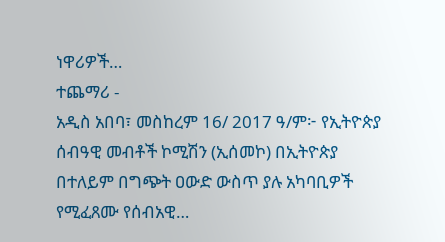ነዋሪዎች…
ተጨማሪ -
አዲስ አበባ፣ መስከረም 16/ 2017 ዓ/ም፦ የኢትዮጵያ ሰብዓዊ መብቶች ኮሚሽን (ኢሰመኮ) በኢትዮጵያ በተለይም በግጭት ዐውድ ውስጥ ያሉ አካባቢዎች የሚፈጸሙ የሰብአዊ…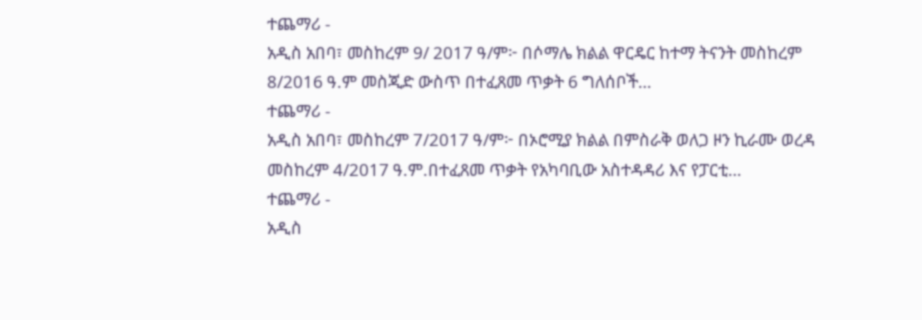ተጨማሪ -
አዲስ አበባ፣ መስከረም 9/ 2017 ዓ/ም፦ በሶማሌ ክልል ዋርዴር ከተማ ትናንት መስከረም 8/2016 ዓ.ም መስጂድ ውስጥ በተፈጸመ ጥቃት 6 ግለሰቦች…
ተጨማሪ -
አዲስ አበባ፣ መስከረም 7/2017 ዓ/ም፦ በኦሮሚያ ክልል በምስራቅ ወለጋ ዞን ኪራሙ ወረዳ መስከረም 4/2017 ዓ.ም.በተፈጸመ ጥቃት የአካባቢው አስተዳዳሪ እና የፓርቲ…
ተጨማሪ -
አዲስ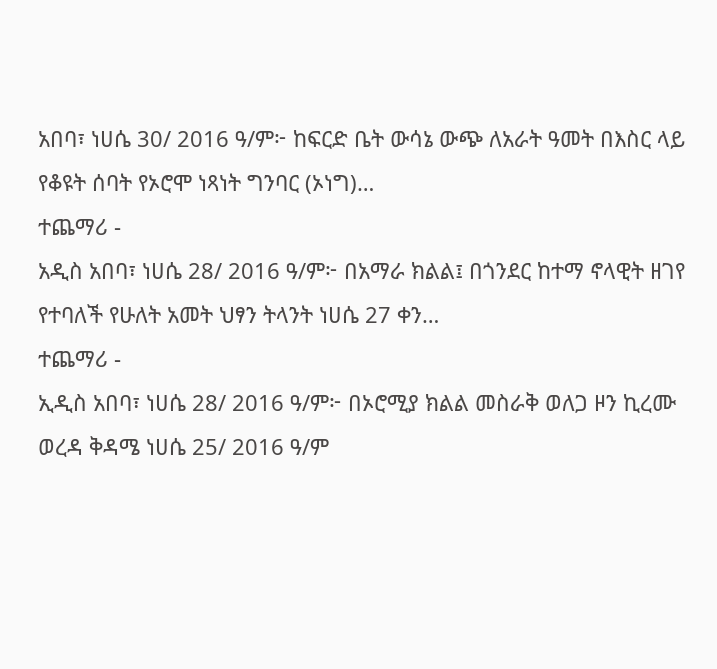አበባ፣ ነሀሴ 30/ 2016 ዓ/ም፦ ከፍርድ ቤት ውሳኔ ውጭ ለአራት ዓመት በእስር ላይ የቆዩት ሰባት የኦሮሞ ነጻነት ግንባር (ኦነግ)…
ተጨማሪ -
አዲስ አበባ፣ ነሀሴ 28/ 2016 ዓ/ም፦ በአማራ ክልል፤ በጎንደር ከተማ ኖላዊት ዘገየ የተባለች የሁለት አመት ህፃን ትላንት ነሀሴ 27 ቀን…
ተጨማሪ -
ኢዲስ አበባ፣ ነሀሴ 28/ 2016 ዓ/ም፦ በኦሮሚያ ክልል መስራቅ ወለጋ ዞን ኪረሙ ወረዳ ቅዳሜ ነሀሴ 25/ 2016 ዓ/ም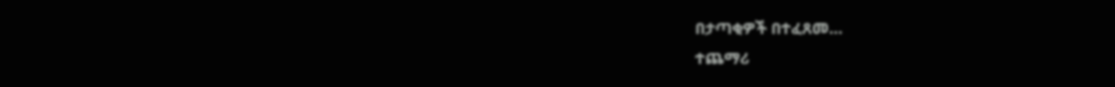በታጣቂዎች በተፈጸመ…
ተጨማሪ